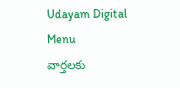Udayam Digital
Menu
వార్తలకు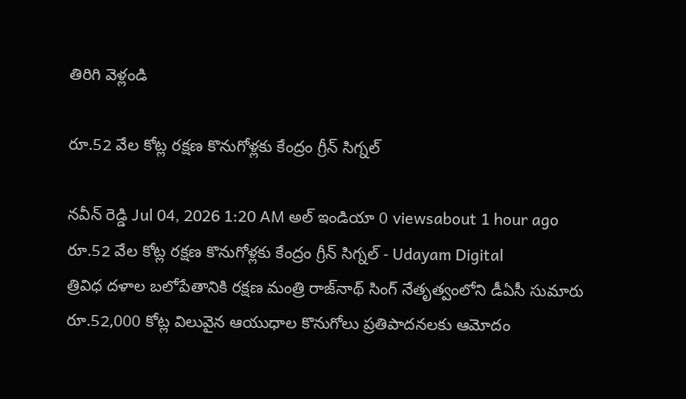తిరిగి వెళ్లండి

రూ.52 వేల కోట్ల రక్షణ కొనుగోళ్లకు కేంద్రం గ్రీన్‌ సిగ్నల్

నవీన్ రెడ్డి Jul 04, 2026 1:20 AM అల్ ఇండియా 0 viewsabout 1 hour ago
రూ.52 వేల కోట్ల రక్షణ కొనుగోళ్లకు కేంద్రం గ్రీన్‌ సిగ్నల్ - Udayam Digital
త్రివిధ దళాల బలోపేతానికి రక్షణ మంత్రి రాజ్‌నాథ్‌ సింగ్ నేతృత్వంలోని డీఏసీ సుమారు రూ.52,000 కోట్ల విలువైన ఆయుధాల కొనుగోలు ప్రతిపాదనలకు ఆమోదం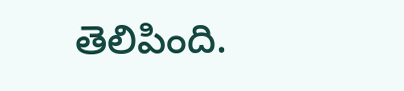తెలిపింది.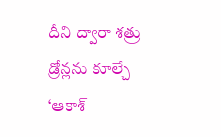దీని ద్వారా శత్రు డ్రోన్లను కూల్చే ‘ఆకాశ్‌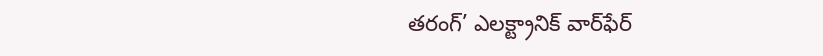తరంగ్‌’ ఎలక్ట్రానిక్ వార్‌ఫేర్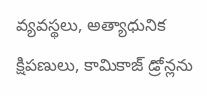వ్యవస్థలు, అత్యాధునిక క్షిపణులు, కామికాజ్ డ్రోన్లను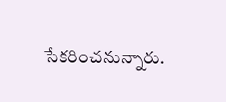సేకరించనున్నారు.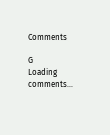Comments

G
Loading comments...